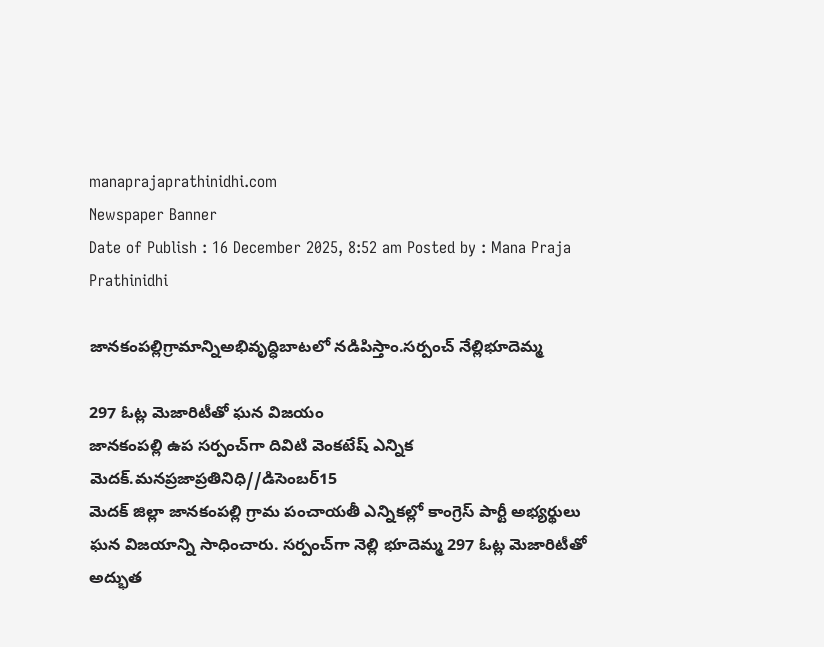manaprajaprathinidhi.com
Newspaper Banner
Date of Publish : 16 December 2025, 8:52 am Posted by : Mana Praja Prathinidhi

జానకంపల్లిగ్రామాన్నిఅభివృద్ధిబాటలో నడిపిస్తాం.సర్పంచ్ నేల్లిభూదెమ్మ

297 ఓట్ల మెజారిటీతో ఘన విజయం
జానకంపల్లి ఉప సర్పంచ్‌గా దివిటి వెంకటేష్ ఎన్నిక
మెదక్.మనప్రజాప్రతినిధి//డిసెంబర్15
మెదక్ జిల్లా జానకంపల్లి గ్రామ పంచాయతీ ఎన్నికల్లో కాంగ్రెస్ పార్టీ అభ్యర్థులు ఘన విజయాన్ని సాధించారు. సర్పంచ్‌గా నెల్లి భూదెమ్మ 297 ఓట్ల మెజారిటీతో అద్భుత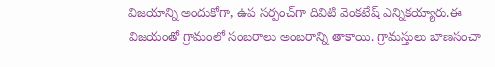విజయాన్ని అందుకోగా, ఉప సర్పంచ్‌గా దివిటి వెంకటేష్ ఎన్నికయ్యారు.ఈ విజయంతో గ్రామంలో సంబరాలు అంబరాన్ని తాకాయి. గ్రామస్తులు బాణసంచా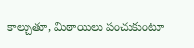కాల్చుతూ, మిఠాయిలు పంచుకుంటూ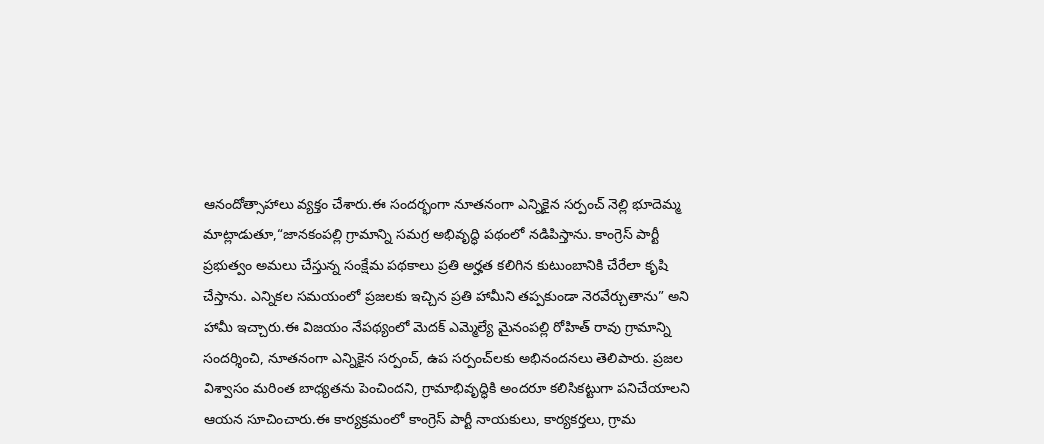ఆనందోత్సాహాలు వ్యక్తం చేశారు.ఈ సందర్భంగా నూతనంగా ఎన్నికైన సర్పంచ్ నెల్లి భూదెమ్మ మాట్లాడుతూ,“జానకంపల్లి గ్రామాన్ని సమగ్ర అభివృద్ధి పథంలో నడిపిస్తాను. కాంగ్రెస్ పార్టీ ప్రభుత్వం అమలు చేస్తున్న సంక్షేమ పథకాలు ప్రతి అర్హత కలిగిన కుటుంబానికి చేరేలా కృషి చేస్తాను. ఎన్నికల సమయంలో ప్రజలకు ఇచ్చిన ప్రతి హామీని తప్పకుండా నెరవేర్చుతాను” అని హామీ ఇచ్చారు.ఈ విజయం నేపథ్యంలో మెదక్ ఎమ్మెల్యే మైనంపల్లి రోహిత్ రావు గ్రామాన్ని సందర్శించి, నూతనంగా ఎన్నికైన సర్పంచ్, ఉప సర్పంచ్‌లకు అభినందనలు తెలిపారు. ప్రజల విశ్వాసం మరింత బాధ్యతను పెంచిందని, గ్రామాభివృద్ధికి అందరూ కలిసికట్టుగా పనిచేయాలని ఆయన సూచించారు.ఈ కార్యక్రమంలో కాంగ్రెస్ పార్టీ నాయకులు, కార్యకర్తలు, గ్రామ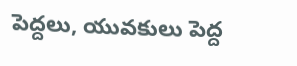పెద్దలు, యువకులు పెద్ద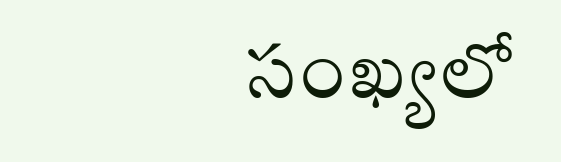సంఖ్యలో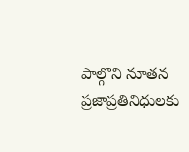పాల్గొని నూతన ప్రజాప్రతినిధులకు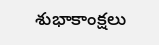శుభాకాంక్షలు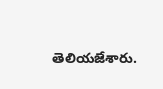తెలియజేశారు.